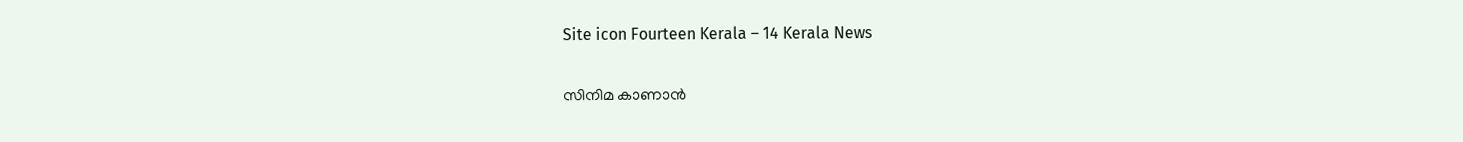Site icon Fourteen Kerala – 14 Kerala News

സിനിമ കാണാന്‍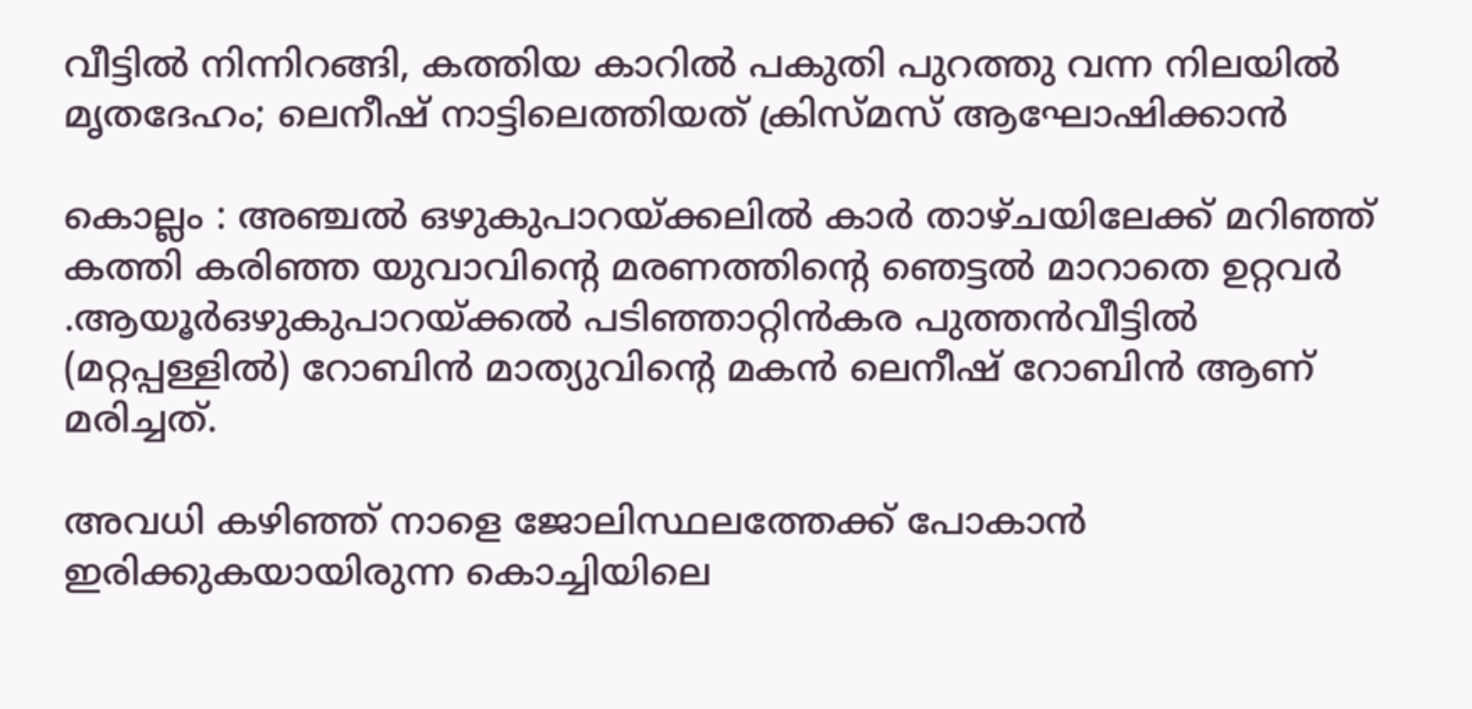വീട്ടില്‍ നിന്നിറങ്ങി, കത്തിയ കാറില്‍ പകുതി പുറത്തു വന്ന നിലയില്‍ മൃതദേഹം; ലെനീഷ് നാട്ടിലെത്തിയത് ക്രിസ്മസ് ആഘോഷിക്കാന്‍

കൊല്ലം : അഞ്ചല്‍ ഒഴുകുപാറയ്ക്കലില്‍ കാർ താഴ്ചയിലേക്ക് മറിഞ്ഞ് കത്തി കരിഞ്ഞ യുവാവിന്റെ മരണത്തിന്റെ ഞെട്ടൽ മാറാതെ ഉറ്റവർ .ആയൂര്‍ഒഴുകുപാറയ്ക്കല്‍ പടിഞ്ഞാറ്റിന്‍കര പുത്തന്‍വീട്ടില്‍ (മറ്റപ്പള്ളില്‍) റോബിന്‍ മാത്യുവിന്റെ മകന്‍ ലെനീഷ് റോബിൻ ആണ് മരിച്ചത്.

അവധി കഴിഞ്ഞ് നാളെ ജോലിസ്ഥലത്തേക്ക് പോകാന്‍ ഇരിക്കുകയായിരുന്ന കൊച്ചിയിലെ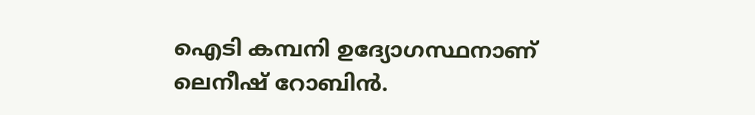ഐടി കമ്പനി ഉദ്യോഗസ്ഥനാണ് ലെനീഷ് റോബിന്‍.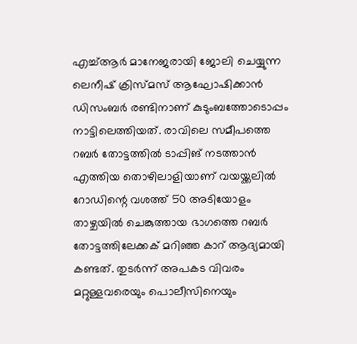എച്ച്ആര്‍ മാനേജരായി ജോലി ചെയ്യുന്ന ലെനീഷ് ക്രിസ്മസ് ആഘോഷിക്കാന്‍ ഡിസംബര്‍ രണ്ടിനാണ് കുടുംബത്തോടൊപ്പം നാട്ടിലെത്തിയത്. രാവിലെ സമീപത്തെ റബര്‍ തോട്ടത്തില്‍ ടാപ്പിങ് നടത്താന്‍ എത്തിയ തൊഴിലാളിയാണ് വയയ്ക്കലില്‍ റോഡിന്റെ വശത്ത് 50 അടിയോളം താഴ്ചയില്‍ ചെങ്കുത്തായ ഭാഗത്തെ റബര്‍ തോട്ടത്തിലേക്കക് മറിഞ്ഞ കാറ് ആദ്യമായി കണ്ടത്. തുടര്‍ന്ന് അപകട വിവരം മറ്റുള്ളവരെയും പൊലീസിനെയും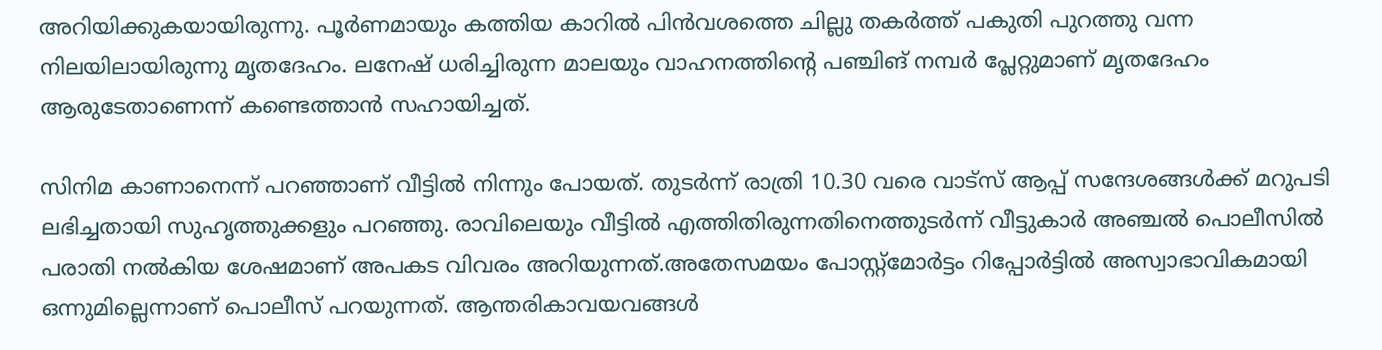അറിയിക്കുകയായിരുന്നു. പൂര്‍ണമായും കത്തിയ കാറില്‍ പിന്‍വശത്തെ ചില്ലു തകര്‍ത്ത് പകുതി പുറത്തു വന്ന നിലയിലായിരുന്നു മൃതദേഹം. ലനേഷ് ധരിച്ചിരുന്ന മാലയും വാഹനത്തിന്റെ പഞ്ചിങ് നമ്പര്‍ പ്ലേറ്റുമാണ് മൃതദേഹം ആരുടേതാണെന്ന് കണ്ടെത്താന്‍ സഹായിച്ചത്.

സിനിമ കാണാനെന്ന് പറഞ്ഞാണ് വീട്ടില്‍ നിന്നും പോയത്. തുടര്‍ന്ന് രാത്രി 10.30 വരെ വാട്സ് ആപ്പ് സന്ദേശങ്ങള്‍ക്ക് മറുപടി ലഭിച്ചതായി സുഹൃത്തുക്കളും പറഞ്ഞു. രാവിലെയും വീട്ടില്‍ എത്തിതിരുന്നതിനെത്തുടര്‍ന്ന് വീട്ടുകാര്‍ അഞ്ചല്‍ പൊലീസില്‍ പരാതി നല്‍കിയ ശേഷമാണ് അപകട വിവരം അറിയുന്നത്.അതേസമയം പോസ്റ്റ്‌മോര്‍ട്ടം റിപ്പോര്‍ട്ടില്‍ അസ്വാഭാവികമായി ഒന്നുമില്ലെന്നാണ് പൊലീസ് പറയുന്നത്. ആന്തരികാവയവങ്ങള്‍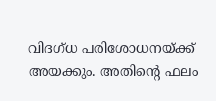വിദഗ്ധ പരിശോധനയ്ക്ക് അയക്കും. അതിന്റെ ഫലം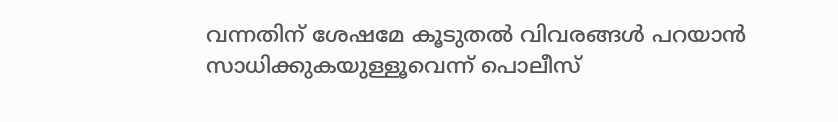വന്നതിന് ശേഷമേ കൂടുതല്‍ വിവരങ്ങള്‍ പറയാന്‍ സാധിക്കുകയുള്ളൂവെന്ന് പൊലീസ്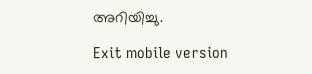അറിയിച്ചു.

Exit mobile version